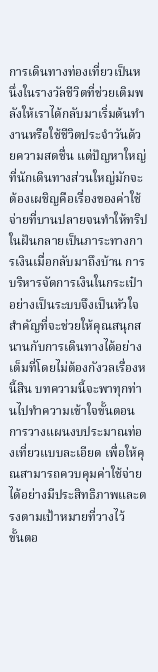การเดินทางท่องเที่ยวเป็นหนึ่งในรางวัลชีวิตที่ช่วยเติมพลังให้เราได้กลับมาเริ่มต้นทำงานหรือใช้ชีวิตประจำวันด้วยความสดชื่น แต่ปัญหาใหญ่ที่นักเดินทางส่วนใหญ่มักจะต้องเผชิญคือเรื่องของค่าใช้จ่ายที่บานปลายจนทำให้ทริปในฝันกลายเป็นภาระทางการเงินเมื่อกลับมาถึงบ้าน การบริหารจัดการเงินในกระเป๋าอย่างเป็นระบบจึงเป็นหัวใจสำคัญที่จะช่วยให้คุณสนุกสนานกับการเดินทางได้อย่างเต็มที่โดยไม่ต้องกังวลเรื่องหนี้สิน บทความนี้จะพาทุกท่านไปทำความเข้าใจขั้นตอนการวางแผนงบประมาณท่องเที่ยวแบบละเอียด เพื่อให้คุณสามารถควบคุมค่าใช้จ่ายได้อย่างมีประสิทธิภาพและตรงตามเป้าหมายที่วางไว้
ขั้นตอ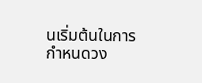นเริ่มต้นในการกำหนดวง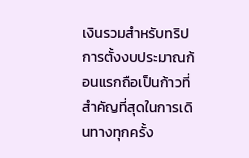เงินรวมสำหรับทริป
การตั้งงบประมาณก้อนแรกถือเป็นก้าวที่สำคัญที่สุดในการเดินทางทุกครั้ง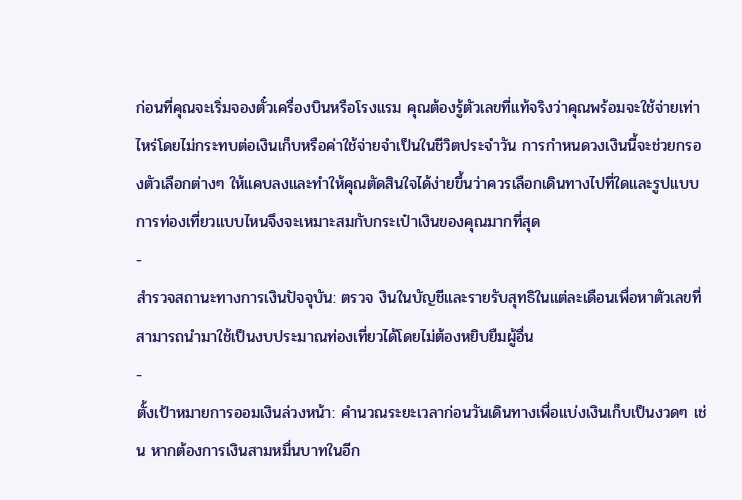ก่อนที่คุณจะเริ่มจองตั๋วเครื่องบินหรือโรงแรม คุณต้องรู้ตัวเลขที่แท้จริงว่าคุณพร้อมจะใช้จ่ายเท่าไหร่โดยไม่กระทบต่อเงินเก็บหรือค่าใช้จ่ายจำเป็นในชีวิตประจำวัน การกำหนดวงเงินนี้จะช่วยกรองตัวเลือกต่างๆ ให้แคบลงและทำให้คุณตัดสินใจได้ง่ายขึ้นว่าควรเลือกเดินทางไปที่ใดและรูปแบบการท่องเที่ยวแบบไหนจึงจะเหมาะสมกับกระเป๋าเงินของคุณมากที่สุด
-
สำรวจสถานะทางการเงินปัจจุบัน: ตรวจ งินในบัญชีและรายรับสุทธิในแต่ละเดือนเพื่อหาตัวเลขที่สามารถนำมาใช้เป็นงบประมาณท่องเที่ยวได้โดยไม่ต้องหยิบยืมผู้อื่น
-
ตั้งเป้าหมายการออมเงินล่วงหน้า: คำนวณระยะเวลาก่อนวันเดินทางเพื่อแบ่งเงินเก็บเป็นงวดๆ เช่น หากต้องการเงินสามหมื่นบาทในอีก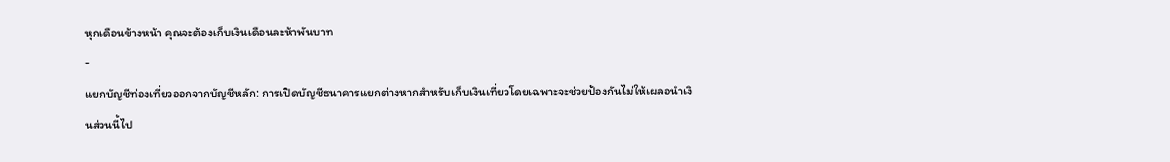หุกเดือนข้างหน้า คุณจะต้องเก็บเงินเดือนละห้าพันบาท
-
แยกบัญชีท่องเที่ยวออกจากบัญชีหลัก: การเปิดบัญชีธนาคารแยกต่างหากสำหรับเก็บเงินเที่ยวโดยเฉพาะจะช่วยป้องกันไม่ให้เผลอนำเงินส่วนนี้ไป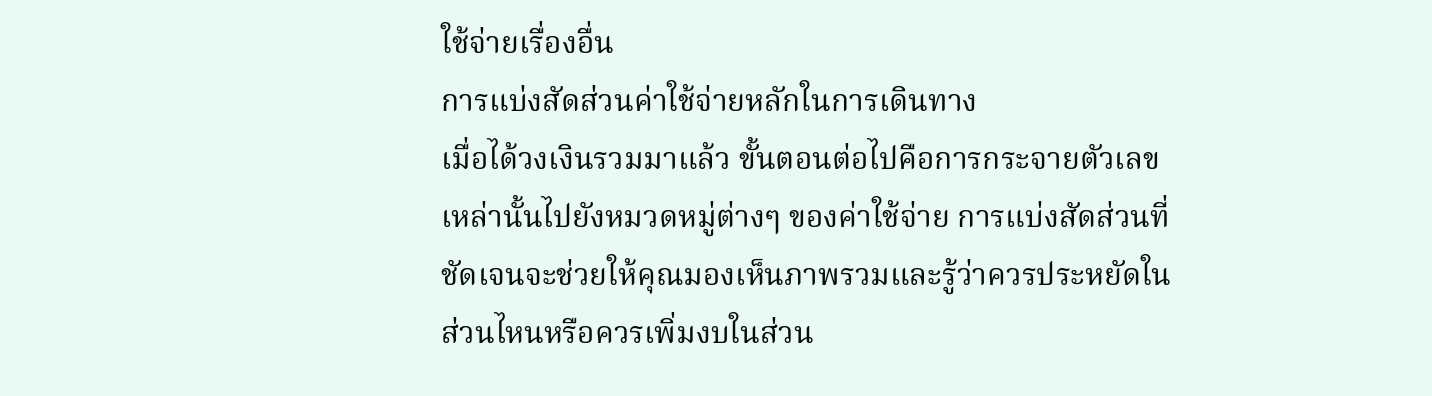ใช้จ่ายเรื่องอื่น
การแบ่งสัดส่วนค่าใช้จ่ายหลักในการเดินทาง
เมื่อได้วงเงินรวมมาแล้ว ขั้นตอนต่อไปคือการกระจายตัวเลขเหล่านั้นไปยังหมวดหมู่ต่างๆ ของค่าใช้จ่าย การแบ่งสัดส่วนที่ชัดเจนจะช่วยให้คุณมองเห็นภาพรวมและรู้ว่าควรประหยัดในส่วนไหนหรือควรเพิ่มงบในส่วน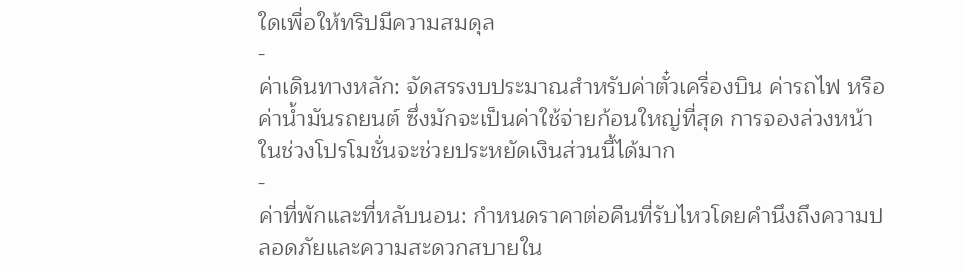ใดเพื่อให้ทริปมีความสมดุล
-
ค่าเดินทางหลัก: จัดสรรงบประมาณสำหรับค่าตั๋วเครื่องบิน ค่ารถไฟ หรือค่าน้ำมันรถยนต์ ซึ่งมักจะเป็นค่าใช้จ่ายก้อนใหญ่ที่สุด การจองล่วงหน้าในช่วงโปรโมชั่นจะช่วยประหยัดเงินส่วนนี้ได้มาก
-
ค่าที่พักและที่หลับนอน: กำหนดราคาต่อคืนที่รับไหวโดยคำนึงถึงความปลอดภัยและความสะดวกสบายใน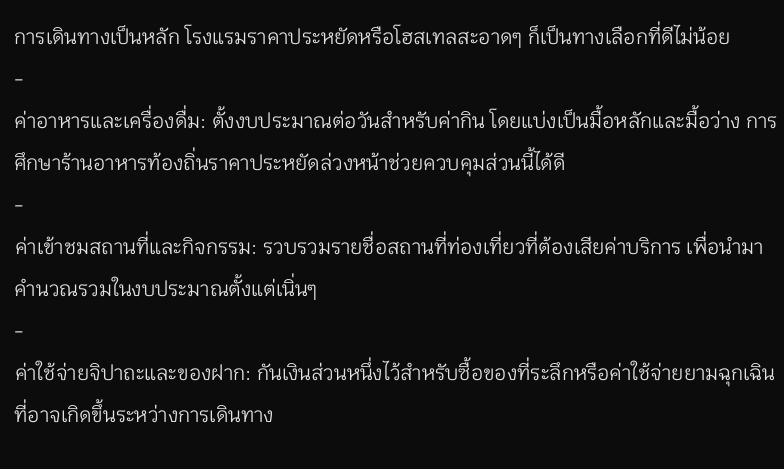การเดินทางเป็นหลัก โรงแรมราคาประหยัดหรือโฮสเทลสะอาดๆ ก็เป็นทางเลือกที่ดีไม่น้อย
-
ค่าอาหารและเครื่องดื่ม: ตั้งงบประมาณต่อวันสำหรับค่ากิน โดยแบ่งเป็นมื้อหลักและมื้อว่าง การศึกษาร้านอาหารท้องถิ่นราคาประหยัดล่วงหน้าช่วยควบคุมส่วนนี้ได้ดี
-
ค่าเข้าชมสถานที่และกิจกรรม: รวบรวมรายชื่อสถานที่ท่องเที่ยวที่ต้องเสียค่าบริการ เพื่อนำมาคำนวณรวมในงบประมาณตั้งแต่เนิ่นๆ
-
ค่าใช้จ่ายจิปาถะและของฝาก: กันเงินส่วนหนึ่งไว้สำหรับซื้อของที่ระลึกหรือค่าใช้จ่ายยามฉุกเฉินที่อาจเกิดขึ้นระหว่างการเดินทาง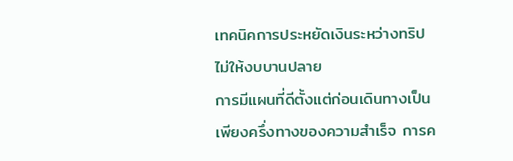เทคนิคการประหยัดเงินระหว่างทริปไม่ให้งบบานปลาย
การมีแผนที่ดีตั้งแต่ก่อนเดินทางเป็นเพียงครึ่งทางของความสำเร็จ การค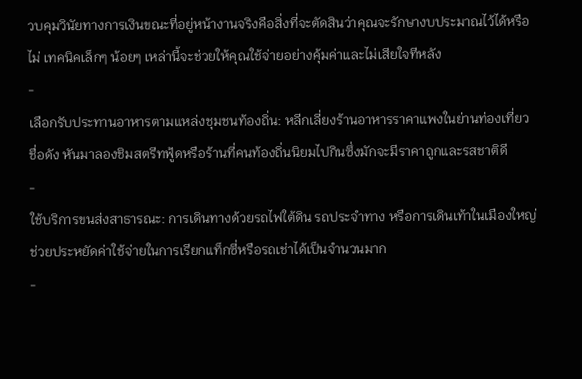วบคุมวินัยทางการเงินขณะที่อยู่หน้างานจริงคือสิ่งที่จะตัดสินว่าคุณจะรักษางบประมาณไว้ได้หรือไม่ เทคนิคเล็กๆ น้อยๆ เหล่านี้จะช่วยให้คุณใช้จ่ายอย่างคุ้มค่าและไม่เสียใจทีหลัง
-
เลือกรับประทานอาหารตามแหล่งชุมชนท้องถิ่น: หลีกเลี่ยงร้านอาหารราคาแพงในย่านท่องเที่ยวชื่อดัง หันมาลองชิมสตรีทฟู้ดหรือร้านที่คนท้องถิ่นนิยมไปกินซึ่งมักจะมีราคาถูกและรสชาติดี
-
ใช้บริการขนส่งสาธารณะ: การเดินทางด้วยรถไฟใต้ดิน รถประจำทาง หรือการเดินเท้าในเมืองใหญ่ ช่วยประหยัดค่าใช้จ่ายในการเรียกแท็กซี่หรือรถเช่าได้เป็นจำนวนมาก
-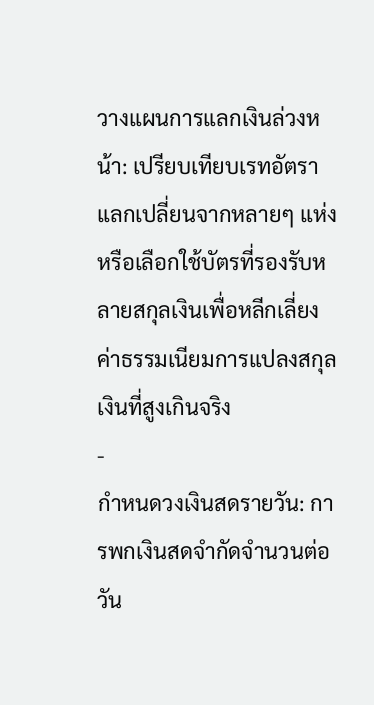วางแผนการแลกเงินล่วงหน้า: เปรียบเทียบเรทอัตราแลกเปลี่ยนจากหลายๆ แห่ง หรือเลือกใช้บัตรที่รองรับหลายสกุลเงินเพื่อหลีกเลี่ยงค่าธรรมเนียมการแปลงสกุลเงินที่สูงเกินจริง
-
กำหนดวงเงินสดรายวัน: การพกเงินสดจำกัดจำนวนต่อวัน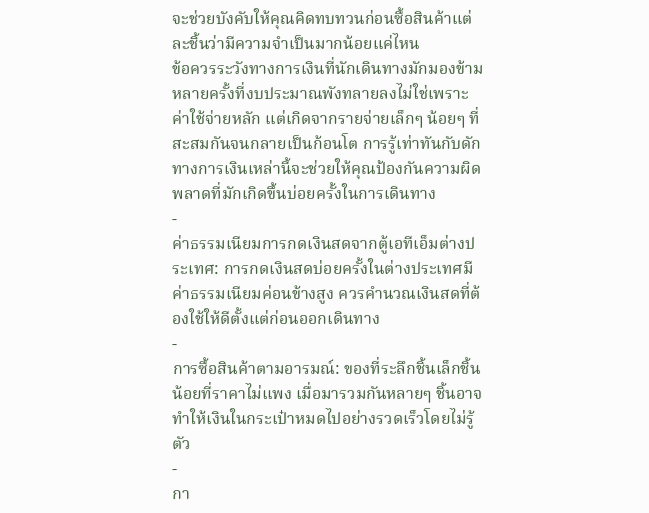จะช่วยบังคับให้คุณคิดทบทวนก่อนซื้อสินค้าแต่ละชิ้นว่ามีความจำเป็นมากน้อยแค่ไหน
ข้อควรระวังทางการเงินที่นักเดินทางมักมองข้าม
หลายครั้งที่งบประมาณพังทลายลงไม่ใช่เพราะค่าใช้จ่ายหลัก แต่เกิดจากรายจ่ายเล็กๆ น้อยๆ ที่สะสมกันจนกลายเป็นก้อนโต การรู้เท่าทันกับดักทางการเงินเหล่านี้จะช่วยให้คุณป้องกันความผิดพลาดที่มักเกิดขึ้นบ่อยครั้งในการเดินทาง
-
ค่าธรรมเนียมการกดเงินสดจากตู้เอทีเอ็มต่างประเทศ: การกดเงินสดบ่อยครั้งในต่างประเทศมีค่าธรรมเนียมค่อนข้างสูง ควรคำนวณเงินสดที่ต้องใช้ให้ดีตั้งแต่ก่อนออกเดินทาง
-
การซื้อสินค้าตามอารมณ์: ของที่ระลึกชิ้นเล็กชิ้นน้อยที่ราคาไม่แพง เมื่อมารวมกันหลายๆ ชิ้นอาจทำให้เงินในกระเป๋าหมดไปอย่างรวดเร็วโดยไม่รู้ตัว
-
กา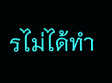รไม่ได้ทำ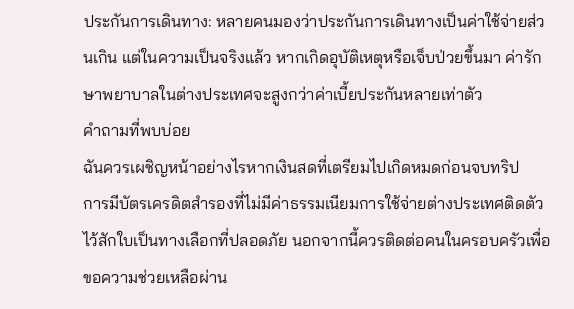ประกันการเดินทาง: หลายคนมองว่าประกันการเดินทางเป็นค่าใช้จ่ายส่วนเกิน แต่ในความเป็นจริงแล้ว หากเกิดอุบัติเหตุหรือเจ็บป่วยขึ้นมา ค่ารักษาพยาบาลในต่างประเทศจะสูงกว่าค่าเบี้ยประกันหลายเท่าตัว
คำถามที่พบบ่อย
ฉันควรเผชิญหน้าอย่างไรหากเงินสดที่เตรียมไปเกิดหมดก่อนจบทริป
การมีบัตรเครดิตสำรองที่ไม่มีค่าธรรมเนียมการใช้จ่ายต่างประเทศติดตัวไว้สักใบเป็นทางเลือกที่ปลอดภัย นอกจากนี้ควรติดต่อคนในครอบครัวเพื่อขอความช่วยเหลือผ่าน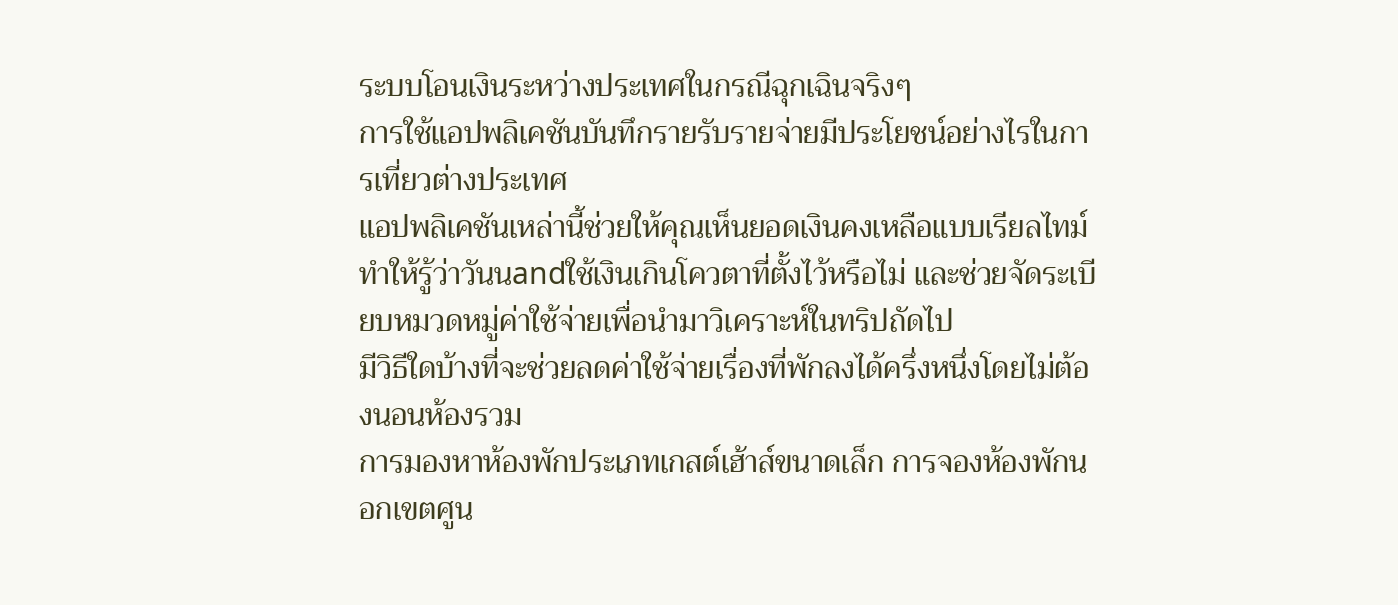ระบบโอนเงินระหว่างประเทศในกรณีฉุกเฉินจริงๆ
การใช้แอปพลิเคชันบันทึกรายรับรายจ่ายมีประโยชน์อย่างไรในการเที่ยวต่างประเทศ
แอปพลิเคชันเหล่านี้ช่วยให้คุณเห็นยอดเงินคงเหลือแบบเรียลไทม์ ทำให้รู้ว่าวันนandใช้เงินเกินโควตาที่ตั้งไว้หรือไม่ และช่วยจัดระเบียบหมวดหมู่ค่าใช้จ่ายเพื่อนำมาวิเคราะห์ในทริปถัดไป
มีวิธีใดบ้างที่จะช่วยลดค่าใช้จ่ายเรื่องที่พักลงได้ครึ่งหนึ่งโดยไม่ต้องนอนห้องรวม
การมองหาห้องพักประเภทเกสต์เฮ้าส์ขนาดเล็ก การจองห้องพักนอกเขตศูน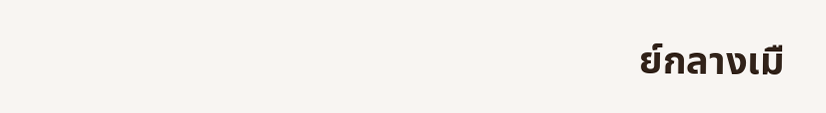ย์กลางเมื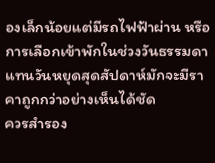องเล็กน้อยแต่มีรถไฟฟ้าผ่าน หรือการเลือกเข้าพักในช่วงวันธรรมดาแทนวันหยุดสุดสัปดาห์มักจะมีราคาถูกกว่าอย่างเห็นได้ชัด
ควรสำรอง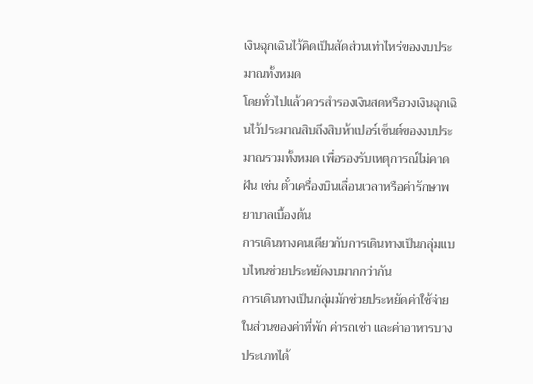เงินฉุกเฉินไว้คิดเป็นสัดส่วนเท่าไหร่ของงบประมาณทั้งหมด
โดยทั่วไปแล้วควรสำรองเงินสดหรือวงเงินฉุกเฉินไว้ประมาณสิบถึงสิบห้าเปอร์เซ็นต์ของงบประมาณรวมทั้งหมด เพื่อรองรับเหตุการณ์ไม่คาดฝัน เช่น ตั๋วเครื่องบินเลื่อนเวลาหรือค่ารักษาพยาบาลเบื้องต้น
การเดินทางคนเดียวกับการเดินทางเป็นกลุ่มแบบไหนช่วยประหยัดงบมากกว่ากัน
การเดินทางเป็นกลุ่มมักช่วยประหยัดค่าใช้จ่ายในส่วนของค่าที่พัก ค่ารถเช่า และค่าอาหารบางประเภทได้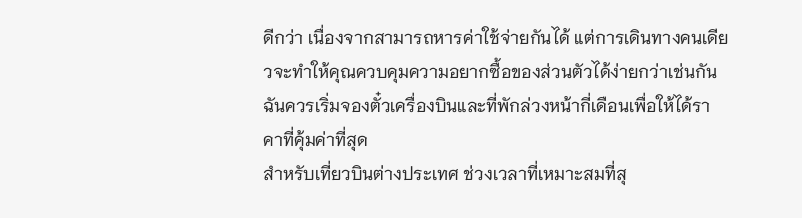ดีกว่า เนื่องจากสามารถหารค่าใช้จ่ายกันได้ แต่การเดินทางคนเดียวจะทำให้คุณควบคุมความอยากซื้อของส่วนตัวได้ง่ายกว่าเช่นกัน
ฉันควรเริ่มจองตั๋วเครื่องบินและที่พักล่วงหน้ากี่เดือนเพื่อให้ได้ราคาที่คุ้มค่าที่สุด
สำหรับเที่ยวบินต่างประเทศ ช่วงเวลาที่เหมาะสมที่สุ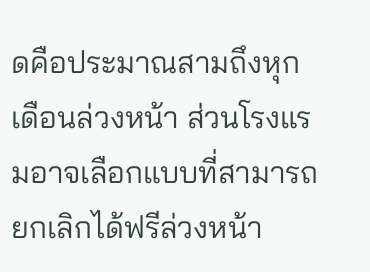ดคือประมาณสามถึงหุกเดือนล่วงหน้า ส่วนโรงแรมอาจเลือกแบบที่สามารถยกเลิกได้ฟรีล่วงหน้า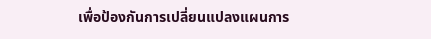เพื่อป้องกันการเปลี่ยนแปลงแผนการ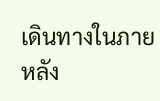เดินทางในภายหลัง